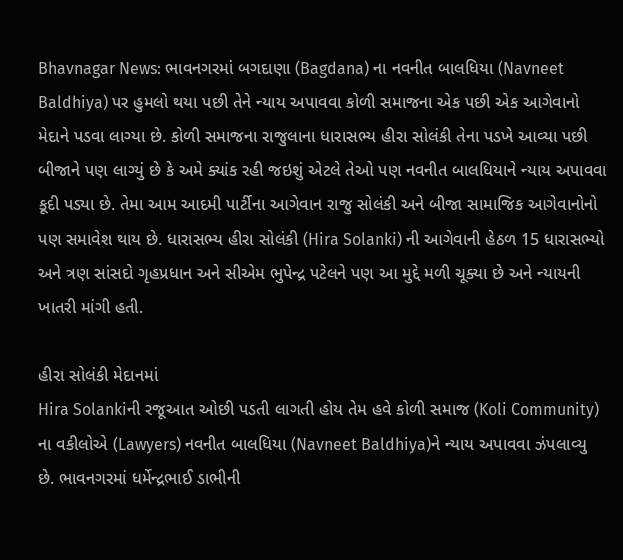Bhavnagar News: ભાવનગરમાં બગદાણા (Bagdana) ના નવનીત બાલધિયા (Navneet Baldhiya) પર હુમલો થયા પછી તેને ન્યાય અપાવવા કોળી સમાજના એક પછી એક આગેવાનો મેદાને પડવા લાગ્યા છે. કોળી સમાજના રાજુલાના ધારાસભ્ય હીરા સોલંકી તેના પડખે આવ્યા પછી બીજાને પણ લાગ્યું છે કે અમે ક્યાંક રહી જઇશું એટલે તેઓ પણ નવનીત બાલધિયાને ન્યાય અપાવવા કૂદી પડ્યા છે. તેમા આમ આદમી પાર્ટીના આગેવાન રાજુ સોલંકી અને બીજા સામાજિક આગેવાનોનો પણ સમાવેશ થાય છે. ધારાસભ્ય હીરા સોલંકી (Hira Solanki) ની આગેવાની હેઠળ 15 ધારાસભ્યો અને ત્રણ સાંસદો ગૃહપ્રધાન અને સીએમ ભુપેન્દ્ર પટેલને પણ આ મુદ્દે મળી ચૂક્યા છે અને ન્યાયની ખાતરી માંગી હતી.

હીરા સોલંકી મેદાનમાં
Hira Solankiની રજૂઆત ઓછી પડતી લાગતી હોય તેમ હવે કોળી સમાજ (Koli Community) ના વકીલોએ (Lawyers) નવનીત બાલધિયા (Navneet Baldhiya)ને ન્યાય અપાવવા ઝંપલાવ્યુ છે. ભાવનગરમાં ધર્મેન્દ્રભાઈ ડાભીની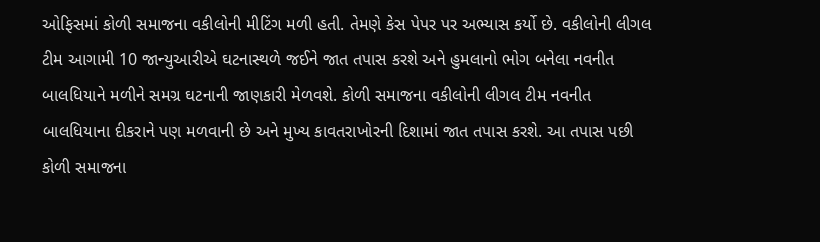ઓફિસમાં કોળી સમાજના વકીલોની મીટિંગ મળી હતી. તેમણે કેસ પેપર પર અભ્યાસ કર્યો છે. વકીલોની લીગલ ટીમ આગામી 10 જાન્યુઆરીએ ઘટનાસ્થળે જઈને જાત તપાસ કરશે અને હુમલાનો ભોગ બનેલા નવનીત બાલધિયાને મળીને સમગ્ર ઘટનાની જાણકારી મેળવશે. કોળી સમાજના વકીલોની લીગલ ટીમ નવનીત બાલધિયાના દીકરાને પણ મળવાની છે અને મુખ્ય કાવતરાખોરની દિશામાં જાત તપાસ કરશે. આ તપાસ પછી કોળી સમાજના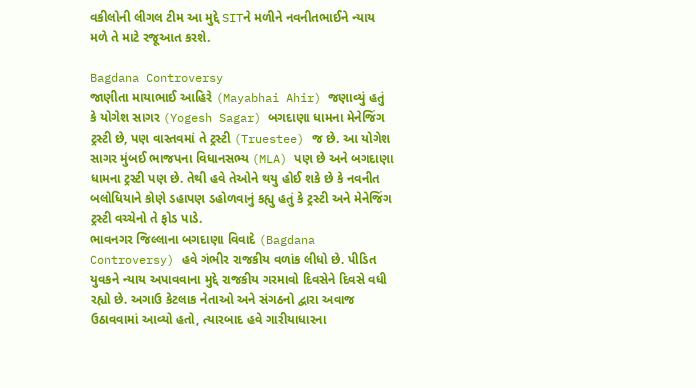વકીલોની લીગલ ટીમ આ મુદ્દે SITને મળીને નવનીતભાઈને ન્યાય મળે તે માટે રજૂઆત કરશે.

Bagdana Controversy
જાણીતા માયાભાઈ આહિરે (Mayabhai Ahir) જણાવ્યું હતું કે યોગેશ સાગર (Yogesh Sagar) બગદાણા ધામના મેનેજિંગ ટ્રસ્ટી છે, પણ વાસ્તવમાં તે ટ્રસ્ટી (Truestee) જ છે. આ યોગેશ સાગર મુંબઈ ભાજપના વિધાનસભ્ય (MLA) પણ છે અને બગદાણા ધામના ટ્રસ્ટી પણ છે. તેથી હવે તેઓને થયુ હોઈ શકે છે કે નવનીત બલોધિયાને કોણે ડહાપણ ડહોળવાનું કહ્યુ હતું કે ટ્રસ્ટી અને મેનેજિંગ ટ્રસ્ટી વચ્ચેનો તે ફોડ પાડે.
ભાવનગર જિલ્લાના બગદાણા વિવાદે (Bagdana Controversy) હવે ગંભીર રાજકીય વળાંક લીધો છે. પીડિત યુવકને ન્યાય અપાવવાના મુદ્દે રાજકીય ગરમાવો દિવસેને દિવસે વધી રહ્યો છે. અગાઉ કેટલાક નેતાઓ અને સંગઠનો દ્વારા અવાજ ઉઠાવવામાં આવ્યો હતો, ત્યારબાદ હવે ગારીયાધારના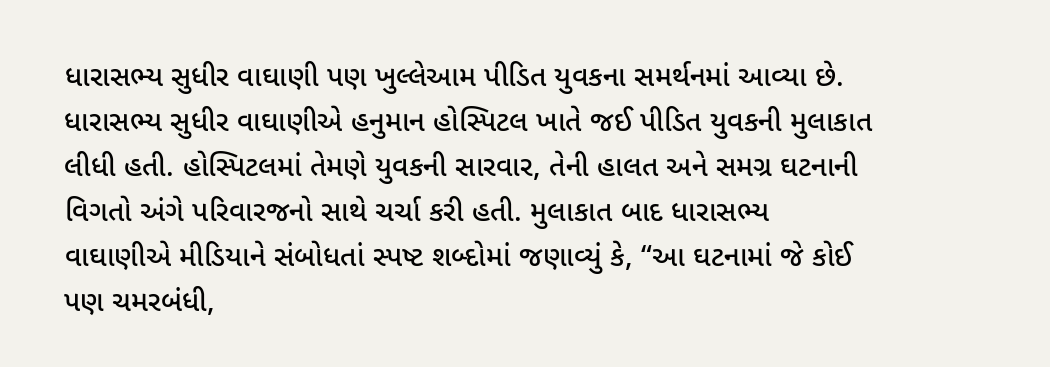ધારાસભ્ય સુધીર વાઘાણી પણ ખુલ્લેઆમ પીડિત યુવકના સમર્થનમાં આવ્યા છે.
ધારાસભ્ય સુધીર વાઘાણીએ હનુમાન હોસ્પિટલ ખાતે જઈ પીડિત યુવકની મુલાકાત લીધી હતી. હોસ્પિટલમાં તેમણે યુવકની સારવાર, તેની હાલત અને સમગ્ર ઘટનાની વિગતો અંગે પરિવારજનો સાથે ચર્ચા કરી હતી. મુલાકાત બાદ ધારાસભ્ય વાઘાણીએ મીડિયાને સંબોધતાં સ્પષ્ટ શબ્દોમાં જણાવ્યું કે, “આ ઘટનામાં જે કોઈ પણ ચમરબંધી,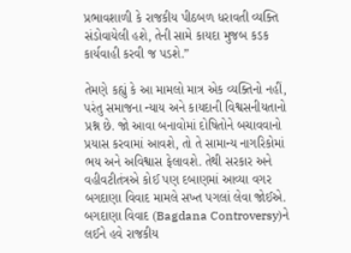પ્રભાવશાળી કે રાજકીય પીઠબળ ધરાવતી વ્યક્તિ સંડોવાયેલી હશે, તેની સામે કાયદા મુજબ કડક કાર્યવાહી કરવી જ પડશે.”

તેમણે કહ્યું કે આ મામલો માત્ર એક વ્યક્તિનો નહીં, પરંતુ સમાજના ન્યાય અને કાયદાની વિશ્વસનીયતાનો પ્રશ્ન છે. જો આવા બનાવોમાં દોષિતોને બચાવવાનો પ્રયાસ કરવામાં આવશે, તો તે સામાન્ય નાગરિકોમાં ભય અને અવિશ્વાસ ફેલાવશે. તેથી સરકાર અને વહીવટીતંત્રએ કોઈ પણ દબાણમાં આવ્યા વગર બગદાણા વિવાદ મામલે સખ્ત પગલાં લેવા જોઈએ.
બગદાણા વિવાદ (Bagdana Controversy)ને લઈને હવે રાજકીય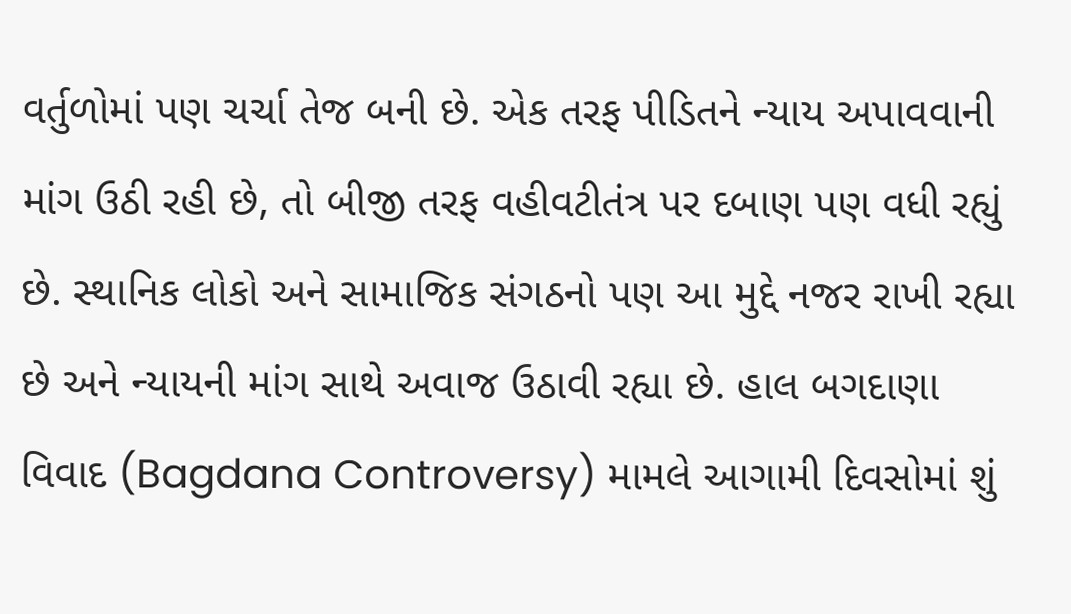વર્તુળોમાં પણ ચર્ચા તેજ બની છે. એક તરફ પીડિતને ન્યાય અપાવવાની માંગ ઉઠી રહી છે, તો બીજી તરફ વહીવટીતંત્ર પર દબાણ પણ વધી રહ્યું છે. સ્થાનિક લોકો અને સામાજિક સંગઠનો પણ આ મુદ્દે નજર રાખી રહ્યા છે અને ન્યાયની માંગ સાથે અવાજ ઉઠાવી રહ્યા છે. હાલ બગદાણા વિવાદ (Bagdana Controversy) મામલે આગામી દિવસોમાં શું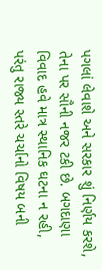પગલાં લેવાશે અને સરકાર શું નિર્ણય કરશે, તેના પર સૌની નજર ટકી છે. બગદાણા વિવાદ હવે માત્ર સ્થાનિક ઘટના ન રહી, પરંતુ રાજ્ય સ્તરે ચર્ચાનો વિષય બની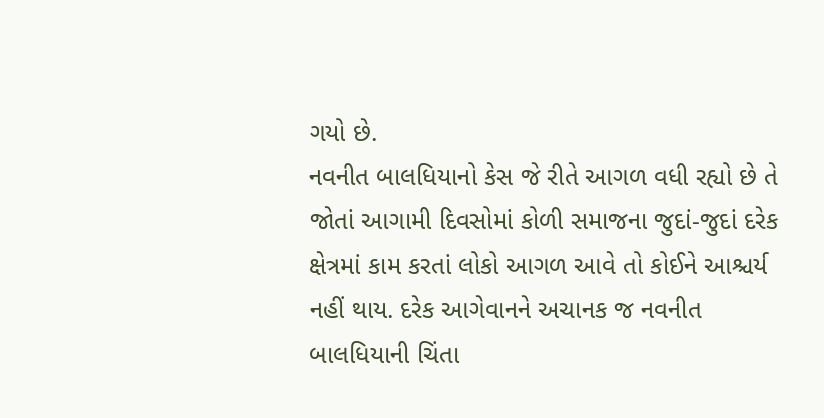ગયો છે.
નવનીત બાલધિયાનો કેસ જે રીતે આગળ વધી રહ્યો છે તે જોતાં આગામી દિવસોમાં કોળી સમાજના જુદાં-જુદાં દરેક ક્ષેત્રમાં કામ કરતાં લોકો આગળ આવે તો કોઈને આશ્ચર્ય નહીં થાય. દરેક આગેવાનને અચાનક જ નવનીત બાલધિયાની ચિંતા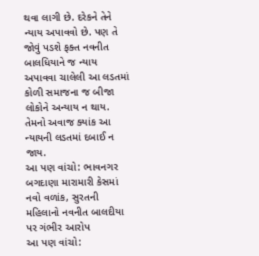થવા લાગી છે. દરેકને તેને ન્યાય અપાવવો છે. પણ તે જોવું પડશે ફક્ત નવનીત બાલધિયાને જ ન્યાય અપાવવા ચાલેલી આ લડતમાં કોળી સમાજના જ બીજા લોકોને અન્યાય ન થાય. તેમનો અવાજ ક્યાંક આ ન્યાયની લડતમાં દબાઈ ન જાય.
આ પણ વાંચો: ભાવનગર બગદાણા મારામારી કેસમાં નવો વળાંક, સુરતની મહિલાનો નવનીત બાલદીયા પર ગંભીર આરોપ
આ પણ વાંચો: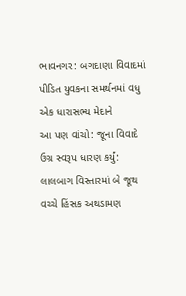ભાવનગર: બગદાણા વિવાદમાં પીડિત યુવકના સમર્થનમાં વધુ એક ધારાસભ્ય મેદાને
આ પણ વાંચો: જૂના વિવાદે ઉગ્ર સ્વરૂપ ધારણ કર્યું: લાલબાગ વિસ્તારમાં બે જૂથ વચ્ચે હિંસક અથડામણ